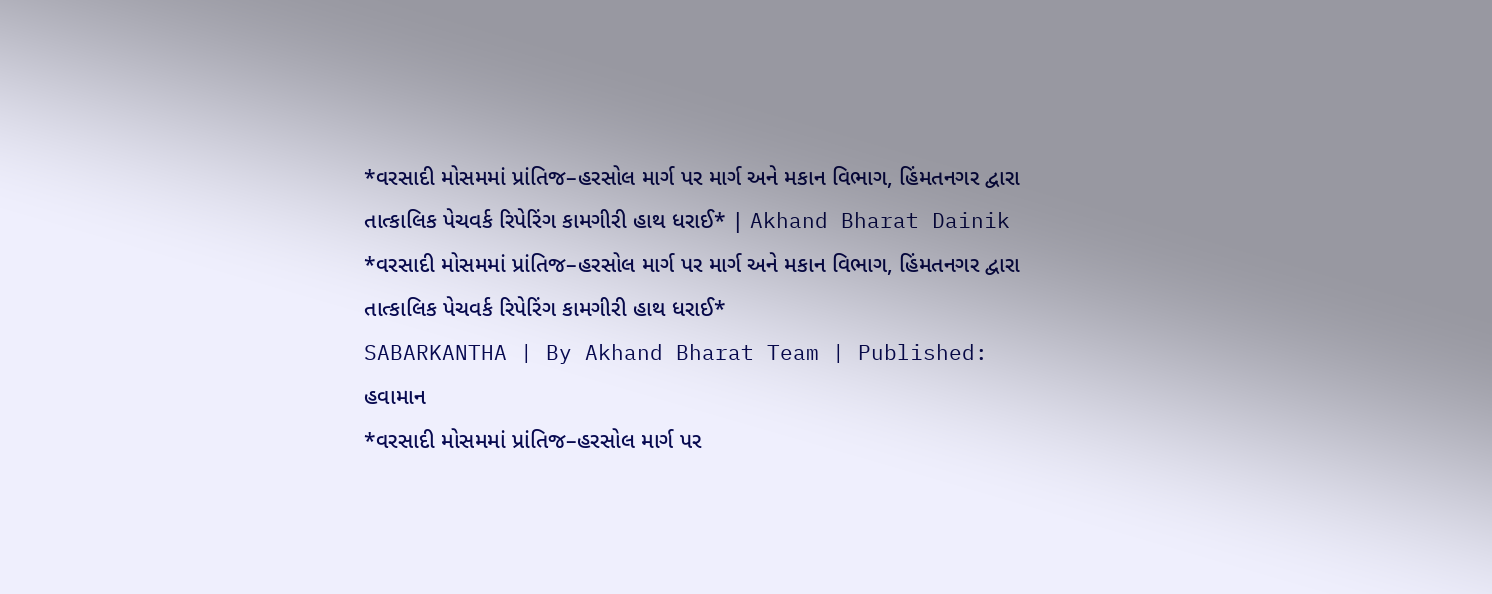*વરસાદી મોસમમાં પ્રાંતિજ–હરસોલ માર્ગ પર માર્ગ અને મકાન વિભાગ, હિંમતનગર દ્વારા તાત્કાલિક પેચવર્ક રિપેરિંગ કામગીરી હાથ ધરાઈ* | Akhand Bharat Dainik
*વરસાદી મોસમમાં પ્રાંતિજ–હરસોલ માર્ગ પર માર્ગ અને મકાન વિભાગ, હિંમતનગર દ્વારા તાત્કાલિક પેચવર્ક રિપેરિંગ કામગીરી હાથ ધરાઈ*
SABARKANTHA | By Akhand Bharat Team | Published:
હવામાન
*વરસાદી મોસમમાં પ્રાંતિજ–હરસોલ માર્ગ પર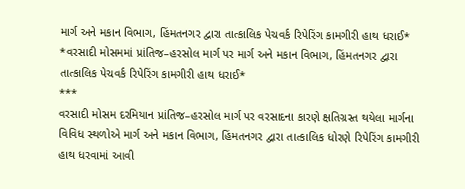માર્ગ અને મકાન વિભાગ, હિંમતનગર દ્વારા તાત્કાલિક પેચવર્ક રિપેરિંગ કામગીરી હાથ ધરાઈ*
*વરસાદી મોસમમાં પ્રાંતિજ–હરસોલ માર્ગ પર માર્ગ અને મકાન વિભાગ, હિંમતનગર દ્વારા તાત્કાલિક પેચવર્ક રિપેરિંગ કામગીરી હાથ ધરાઈ*
***
વરસાદી મોસમ દરમિયાન પ્રાંતિજ–હરસોલ માર્ગ પર વરસાદના કારણે ક્ષતિગ્રસ્ત થયેલા માર્ગના વિવિધ સ્થળોએ માર્ગ અને મકાન વિભાગ, હિંમતનગર દ્વારા તાત્કાલિક ધોરણે રિપેરિંગ કામગીરી હાથ ધરવામાં આવી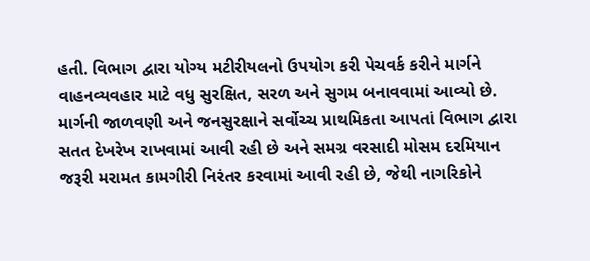હતી. વિભાગ દ્વારા યોગ્ય મટીરીયલનો ઉપયોગ કરી પેચવર્ક કરીને માર્ગને વાહનવ્યવહાર માટે વધુ સુરક્ષિત, સરળ અને સુગમ બનાવવામાં આવ્યો છે. માર્ગની જાળવણી અને જનસુરક્ષાને સર્વોચ્ચ પ્રાથમિકતા આપતાં વિભાગ દ્વારા સતત દેખરેખ રાખવામાં આવી રહી છે અને સમગ્ર વરસાદી મોસમ દરમિયાન જરૂરી મરામત કામગીરી નિરંતર કરવામાં આવી રહી છે, જેથી નાગરિકોને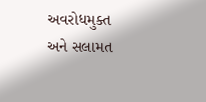અવરોધમુક્ત અને સલામત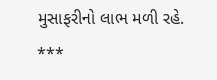મુસાફરીનો લાભ મળી રહે.
***